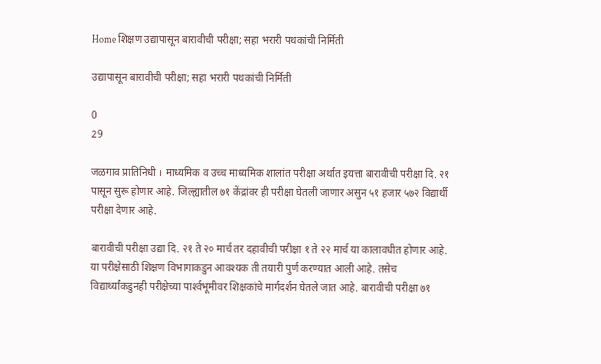Home शिक्षण उद्यापासून बारावीची परीक्षा; सहा भरारी पथकांची निर्मिती

उद्यापासून बारावीची परीक्षा; सहा भरारी पथकांची निर्मिती

0
29

जळगाव प्रातिनिधी । माध्यमिक व उच्च माध्यमिक शालांत परीक्षा अर्थात इयत्ता बारावीची परीक्षा दि. २१ पासून सुरू होणार आहे. जिल्ह्यातील ७१ केंद्रांवर ही परीक्षा घेतली जाणार असुन ५१ हजार ५७२ विद्यार्थी परीक्षा देणार आहे.

बारावीची परीक्षा उद्या दि. २१ ते २० मार्च तर दहावीची परीक्षा १ ते २२ मार्च या कालावधीत होणार आहे. या परीक्षेसाठी शिक्षण विभागाकडुन आवश्यक ती तयारी पुर्ण करण्यात आली आहे. तसेच विद्यार्थ्यांकडुनही परीक्षेच्या पार्श्‍वभूमीवर शिक्षकांचे मार्गदर्शन घेतले जात आहे. बारावीची परीक्षा ७१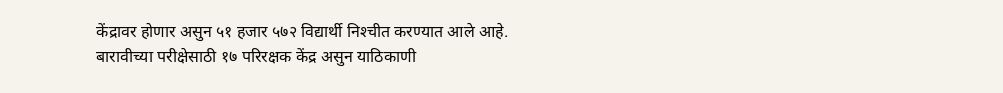केंद्रावर होणार असुन ५१ हजार ५७२ विद्यार्थी निश्‍चीत करण्यात आले आहे. बारावीच्या परीक्षेसाठी १७ परिरक्षक केंद्र असुन याठिकाणी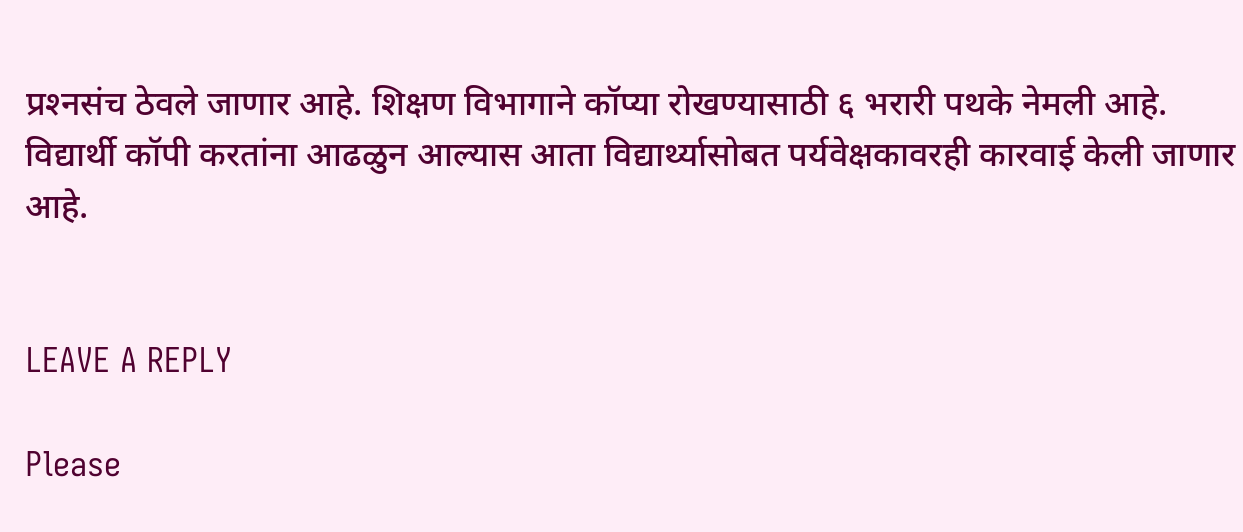प्रश्‍नसंच ठेवले जाणार आहे. शिक्षण विभागाने कॉप्या रोखण्यासाठी ६ भरारी पथके नेमली आहे. विद्यार्थी कॉपी करतांना आढळुन आल्यास आता विद्यार्थ्यासोबत पर्यवेक्षकावरही कारवाई केली जाणार आहे.


LEAVE A REPLY

Please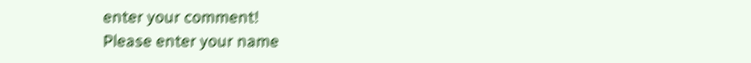enter your comment!
Please enter your name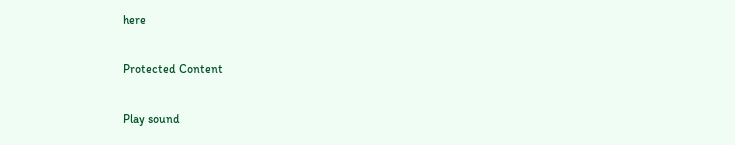here

Protected Content

Play sound